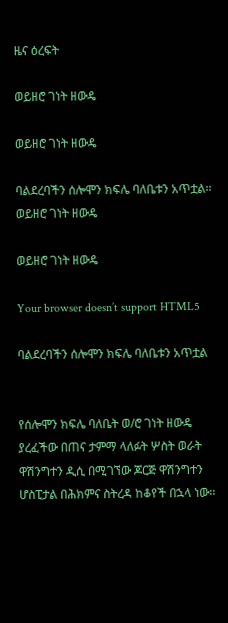ዜና ዕረፍት

ወይዘሮ ገነት ዘውዴ

ወይዘሮ ገነት ዘውዴ

ባልደረባችን ሰሎሞን ክፍሌ ባለቤቱን አጥቷል፡፡
ወይዘሮ ገነት ዘውዴ

ወይዘሮ ገነት ዘውዴ

Your browser doesn’t support HTML5

ባልደረባችን ሰሎሞን ክፍሌ ባለቤቱን አጥቷል


የሰሎሞን ክፍሌ ባለቤት ወ/ሮ ገነት ዘውዴ ያረፈችው በጠና ታምማ ላለፉት ሦስት ወራት ዋሽንግተን ዲሲ በሚገኘው ጆርጅ ዋሽንግተን ሆስፒታል በሕክምና ስትረዳ ከቆየች በኋላ ነው፡፡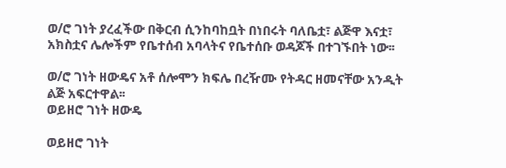ወ/ሮ ገነት ያረፈችው በቅርብ ሲንከባከቧት በነበሩት ባለቤቷ፣ ልጅዋ እናቷ፣ አክስቷና ሌሎችም የቤተሰብ አባላትና የቤተሰቡ ወዳጆች በተገኙበት ነው፡፡

ወ/ሮ ገነት ዘውዴና አቶ ሰሎሞን ክፍሌ በረዥሙ የትዳር ዘመናቸው አንዲት ልጅ አፍርተዋል፡፡
ወይዘሮ ገነት ዘውዴ

ወይዘሮ ገነት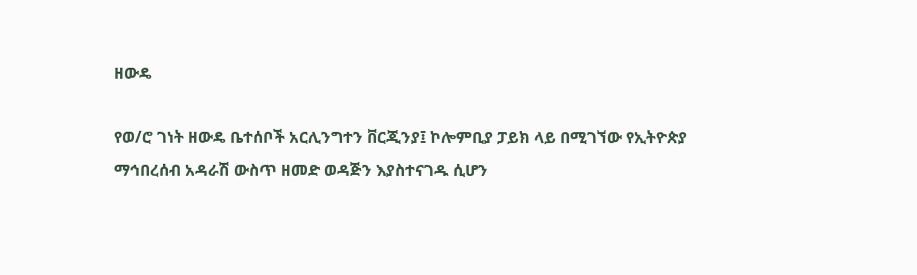ዘውዴ

የወ/ሮ ገነት ዘውዴ ቤተሰቦች አርሊንግተን ቨርጂንያ፤ ኮሎምቢያ ፓይክ ላይ በሚገኘው የኢትዮጵያ ማኅበረሰብ አዳራሽ ውስጥ ዘመድ ወዳጅን እያስተናገዱ ሲሆን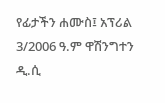የፊታችን ሐሙስ፤ አፕሪል 3/2006 ዓ.ም ዋሽንግተን ዲ.ሲ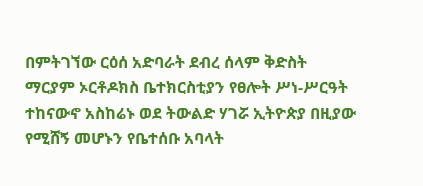በምትገኘው ርዕሰ አድባራት ደብረ ሰላም ቅድስት ማርያም ኦርቶዶክስ ቤተክርስቲያን የፀሎት ሥነ-ሥርዓት ተከናውኖ አስከሬኑ ወደ ትውልድ ሃገሯ ኢትዮጵያ በዚያው የሚሸኝ መሆኑን የቤተሰቡ አባላት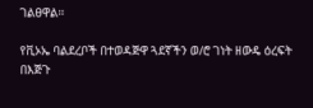ገልፀዋል፡፡

የቪኦኤ ባልደረቦች በተወዳጅዋ ጓደኛችን ወ/ሮ ገነት ዘውዴ ዕረፍት በእጅጉ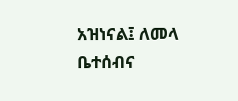አዝነናል፤ ለመላ ቤተሰብና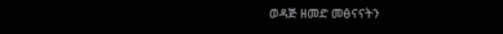ወዳጅ ዘመድ መፅናናትን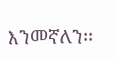እንመኛለን፡፡